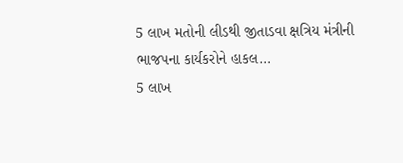5 લાખ મતોની લીડથી જીતાડવા ક્ષત્રિય મંત્રીની ભાજપના કાર્યકરોને હાકલ…
5 લાખ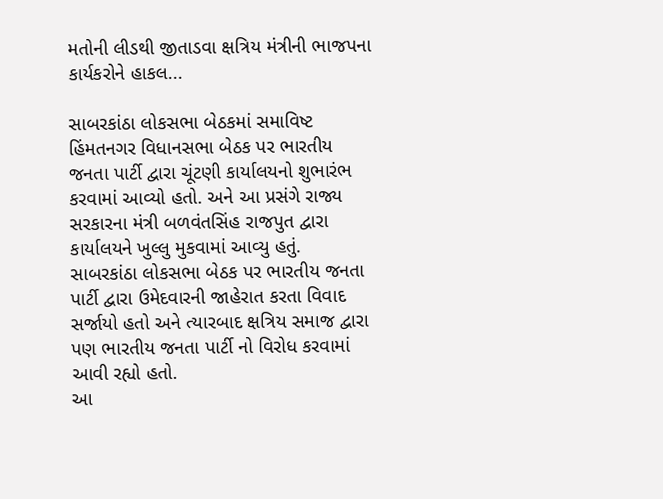મતોની લીડથી જીતાડવા ક્ષત્રિય મંત્રીની ભાજપના કાર્યકરોને હાકલ...

સાબરકાંઠા લોકસભા બેઠકમાં સમાવિષ્ટ હિંમતનગર વિધાનસભા બેઠક પર ભારતીય જનતા પાર્ટી દ્વારા ચૂંટણી કાર્યાલયનો શુભારંભ કરવામાં આવ્યો હતો. અને આ પ્રસંગે રાજ્ય સરકારના મંત્રી બળવંતસિંહ રાજપુત દ્વારા કાર્યાલયને ખુલ્લુ મુકવામાં આવ્યુ હતું.
સાબરકાંઠા લોકસભા બેઠક પર ભારતીય જનતા પાર્ટી દ્વારા ઉમેદવારની જાહેરાત કરતા વિવાદ સર્જાયો હતો અને ત્યારબાદ ક્ષત્રિય સમાજ દ્વારા પણ ભારતીય જનતા પાર્ટી નો વિરોધ કરવામાં આવી રહ્યો હતો.
આ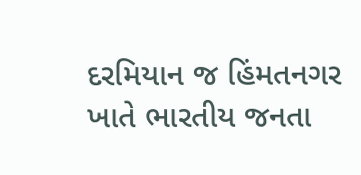દરમિયાન જ હિંમતનગર ખાતે ભારતીય જનતા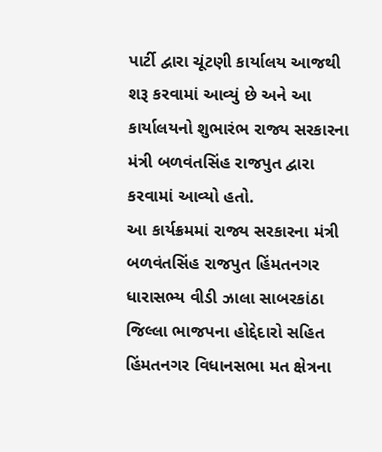પાર્ટી દ્વારા ચૂંટણી કાર્યાલય આજથી શરૂ કરવામાં આવ્યું છે અને આ કાર્યાલયનો શુભારંભ રાજ્ય સરકારના મંત્રી બળવંતસિંહ રાજપુત દ્વારા કરવામાં આવ્યો હતો.
આ કાર્યક્રમમાં રાજ્ય સરકારના મંત્રી બળવંતસિંહ રાજપુત હિંમતનગર ધારાસભ્ય વીડી ઝાલા સાબરકાંઠા જિલ્લા ભાજપના હોદ્દેદારો સહિત હિંમતનગર વિધાનસભા મત ક્ષેત્રના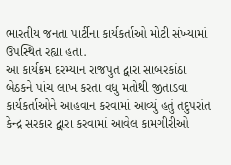ભારતીય જનતા પાર્ટીના કાર્યકર્તાઓ મોટી સંખ્યામાં ઉપસ્થિત રહ્યા હતા.
આ કાર્યક્રમ દરમ્યાન રાજપુત દ્વારા સાબરકાંઠા બેઠકને પાંચ લાખ કરતા વધુ મતોથી જીતાડવા કાર્યકર્તાઓને આહવાન કરવામાં આવ્યું હતું તદુપરાંત કેન્દ્ર સરકાર દ્વારા કરવામાં આવેલ કામગીરીઓ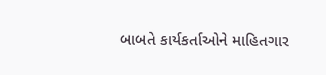બાબતે કાર્યકર્તાઓને માહિતગાર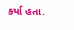કર્યા હતા.